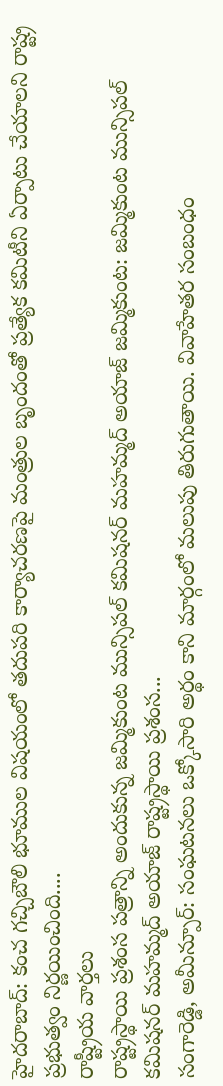హైదరాబాద్: కంచ గచ్చిబౌలి భూముల విషయంలో తదుపరి కార్యాచరణపై మంత్రుల బృందంతో ప్రత్యేక కమిటీని ఏర్పాటు చేయాలని రాష్ట్ర ప్రభుత్వం నిర్ణయించింది....
రాష్ట్రీయ వార్తలు
రాష్ట్రస్థాయి ప్రశంస పత్రాన్ని అందుకున్న జమ్మికుంట మున్సిపల్ కమిషనర్ మహమ్మద్ అయాజ్ జమ్మికుంట: జమ్మికుంట మున్సిపల్ కమిషనర్ మహమ్మద్ అయాజ్ రాష్ట్రస్థాయి ప్రశంస...
సంగారెడ్డి, అమీన్పూర్: సంఘటనలు ఒక్కోసారి అర్థం కాని మార్గంలో మలుపు తిరుగుతాయి. వివాహేతర సంబంధం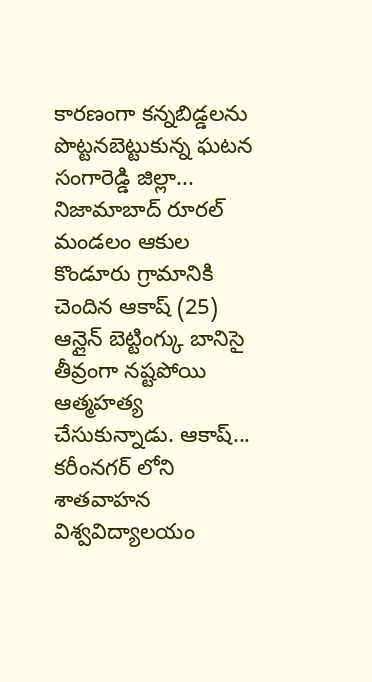కారణంగా కన్నబిడ్డలను పొట్టనబెట్టుకున్న ఘటన సంగారెడ్డి జిల్లా...
నిజామాబాద్ రూరల్ మండలం ఆకుల కొండూరు గ్రామానికి చెందిన ఆకాష్ (25) ఆన్లైన్ బెట్టింగ్కు బానిసై తీవ్రంగా నష్టపోయి ఆత్మహత్య చేసుకున్నాడు. ఆకాష్...
కరీంనగర్ లోని శాతవాహన విశ్వవిద్యాలయం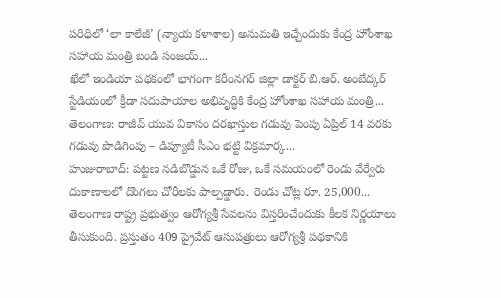పరిధిలో ‘లా కాలేజీ’ (న్యాయ కళాశాల) అనుమతి ఇచ్చేందుకు కేంద్ర హోంశాఖ సహాయ మంత్రి బండి సంజయ్...
ఖేలో ఇండియా పథకంలో భాగంగా కరీంనగర్ జిల్లా డాక్టర్ బి.ఆర్. అంబేద్కర్ స్టేడియంలో క్రీడా సదుపాయాల అభివృద్ధికి కేంద్ర హోంశాఖ సహాయ మంత్రి...
తెలంగాణ: రాజీవ్ యువ వికాసం దరఖాస్తుల గడువు పెంపు ఏప్రిల్ 14 వరకు గడువు పొడిగింపు – డిప్యూటీ సీఎం భట్టి విక్రమార్క...
హుజురాబాద్: పట్టణ నడిబొడ్డున ఒకే రోజు, ఒకే సమయంలో రెండు వేర్వేరు దుకాణాలలో దొంగలు చోరీలకు పాల్పడ్డారు. రెండు చోట్ల రూ. 25,000...
తెలంగాణ రాష్ట్ర ప్రభుత్వం ఆరోగ్యశ్రీ సేవలను విస్తరించేందుకు కీలక నిర్ణయాలు తీసుకుంది. ప్రస్తుతం 409 ప్రైవేట్ ఆసుపత్రులు ఆరోగ్యశ్రీ పథకానికి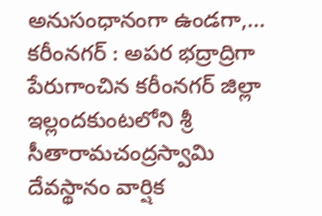అనుసంధానంగా ఉండగా,...
కరీంనగర్ : అపర భద్రాద్రిగా పేరుగాంచిన కరీంనగర్ జిల్లా ఇల్లందకుంటలోని శ్రీ సీతారామచంద్రస్వామి దేవస్థానం వార్షిక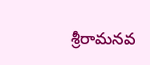శ్రీరామనవ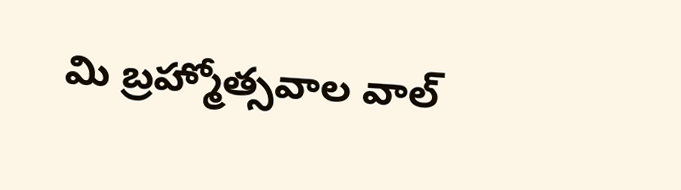మి బ్రహ్మోత్సవాల వాల్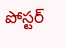పోస్టర్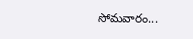సోమవారం...